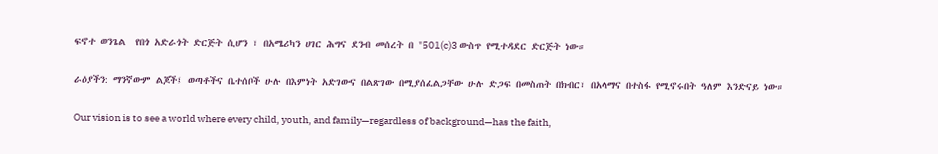ፍኖተ ወንጌል  የበጎ አድራጎት ድርጅት ሲሆን ፣ በአሜሪካን ሀገር ሕግና ደንብ መሰረት በ "501(c)3 ውስጥ የሚተዳደር ድርጅት ነው።

ራዕያችን: ማንኛውም ልጆች፤ ወጣቶችና ቤተሰቦች ሁሉ በእምነት አድገውና በልጽገው በሚያሰፈልጋቸው ሁሉ ድጋፍ በመስጠት በክብር፣ በአላማና በተስፋ የሚኖሩበት ዓለም እንድናይ ነው።

Our vision is to see a world where every child, youth, and family—regardless of background—has the faith,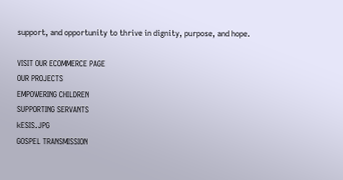support, and opportunity to thrive in dignity, purpose, and hope.

VISIT OUR ECOMMERCE PAGE
OUR PROJECTS
EMPOWERING CHILDREN
SUPPORTING SERVANTS
kESIS.JPG
GOSPEL TRANSMISSION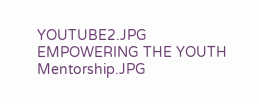YOUTUBE2.JPG
EMPOWERING THE YOUTH
Mentorship.JPG